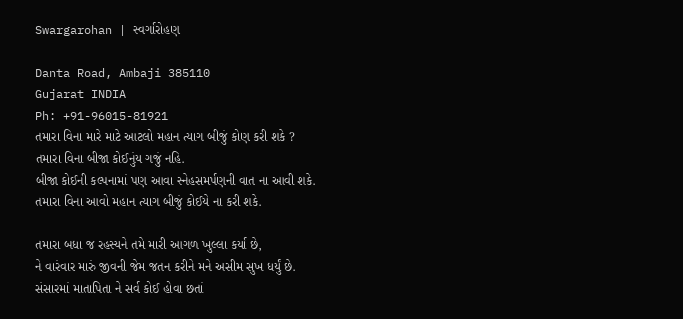Swargarohan | સ્વર્ગારોહણ

Danta Road, Ambaji 385110
Gujarat INDIA
Ph: +91-96015-81921
તમારા વિના મારે માટે આટલો મહાન ત્યાગ બીજું કોણ કરી શકે ?
તમારા વિના બીજા કોઈનુંય ગજું નહિ.
બીજા કોઈની કલ્પનામાં પણ આવા સ્નેહસમર્પણની વાત ના આવી શકે.
તમારા વિના આવો મહાન ત્યાગ બીજું કોઈયે ના કરી શકે.

તમારા બધા જ રહસ્યને તમે મારી આગળ ખુલ્લા કર્યા છે,
ને વારંવાર મારું જીવની જેમ જતન કરીને મને અસીમ સુખ ધર્યું છે.
સંસારમાં માતાપિતા ને સર્વ કોઈ હોવા છતાં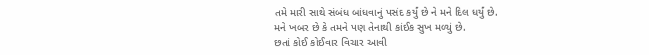તમે મારી સાથે સંબંધ બાંધવાનું પસંદ કર્યું છે ને મને દિલ ધર્યું છે.
મને ખબર છે કે તમને પણ તેનાથી કાંઈક સુખ મળ્યું છે.
છતાં કોઈ કોઈવાર વિચાર આવી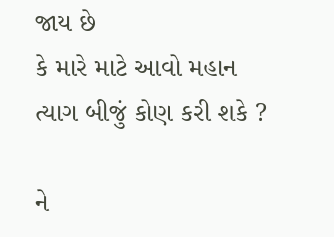જાય છે
કે મારે માટે આવો મહાન ત્યાગ બીજું કોણ કરી શકે ?

ને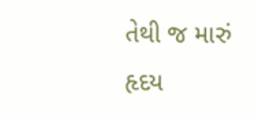તેથી જ મારું હૃદય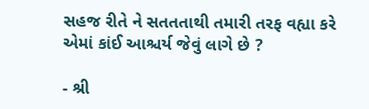સહજ રીતે ને સતતતાથી તમારી તરફ વહ્યા કરે
એમાં કાંઈ આશ્ચર્ય જેવું લાગે છે ?

- શ્રી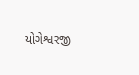યોગેશ્વરજી